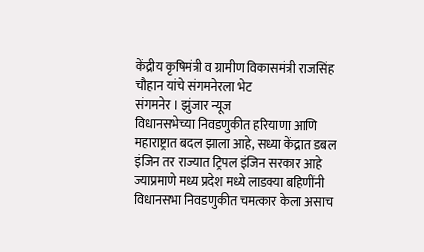केंद्रीय कृषिमंत्री व ग्रामीण विकासमंत्री राजसिंह चौहान यांचे संगमनेरला भेट
संगमनेर । झुंजार न्यूज
विधानसभेच्या निवडणुकीत हरियाणा आणि महाराष्ट्रात बदल झाला आहे, सध्या केंद्रात डबल इंजिन तर राज्यात ट्रिपल इंजिन सरकार आहे ज्याप्रमाणे मध्य प्रदेश मध्ये लाडक्या बहिणींनी विधानसभा निवडणुकीत चमत्कार केला असाच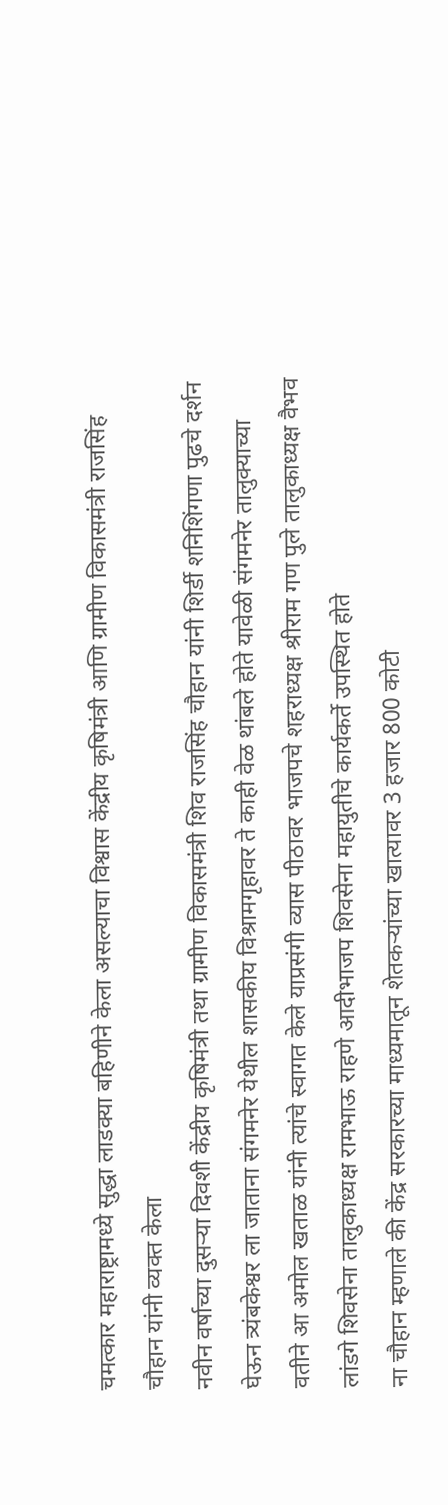चमत्कार महाराष्ट्रामध्ये सुद्धा लाडक्या बहिणीने केला असल्याचा विश्वास केंद्रीय कृषिमंत्री आणि ग्रामीण विकासमंत्री राजसिंह चौहान यांनी व्यक्त केला
नवीन वर्षाच्या दुसऱ्या दिवशी केंद्रीय कृषिमंत्री तथा ग्रामीण विकासमंत्री शिव राजसिंह चौहान यांनी शिर्डी शनिशिंगणा पुढचे दर्शन घेऊन त्र्यंबकेश्वर ला जाताना संगमनेर येथील शासकीय विश्रामगृहावर ते काही वेळ थांबले होते यावेळी संगमनेर तालुक्याच्या वतीने आ अमोल खताळ यांनी त्यांचे स्वागत केले याप्रसंगी व्यास पीठावर भाजपचे शहराध्यक्ष श्रीराम गण पुले तालुकाध्यक्ष वैभव लांडगे शिवसेना तालुकाध्यक्ष रामभाऊ राहणे आदीभाजप शिवसेना महायुतीचे कार्यकर्ते उपस्थित होते
ना चौहान म्हणाले की केंद्र सरकारच्या माध्यमातून शेतकऱ्यांच्या खात्यावर 3 हजार 800 कोटी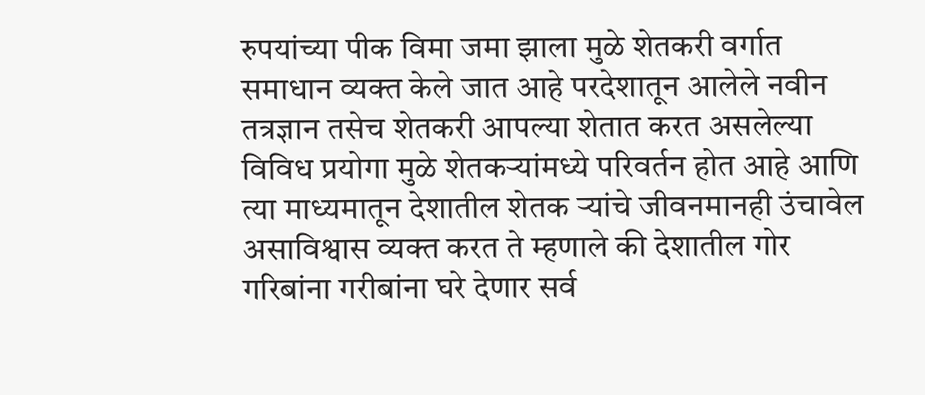रुपयांच्या पीक विमा जमा झाला मुळे शेतकरी वर्गात समाधान व्यक्त केले जात आहे परदेशातून आलेले नवीन तत्रज्ञान तसेच शेतकरी आपल्या शेतात करत असलेल्या विविध प्रयोगा मुळे शेतकऱ्यांमध्ये परिवर्तन होत आहे आणि त्या माध्यमातून देशातील शेतक ऱ्यांचे जीवनमानही उंचावेल असाविश्वास व्यक्त करत ते म्हणाले की देशातील गोर गरिबांना गरीबांना घरे देणार सर्व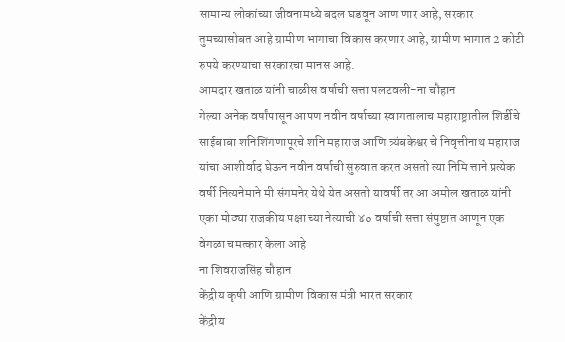सामान्य लोकांच्या जीवनामध्ये बदल घडवून आण णार आहे, सरकार तुमच्यासोबत आहे ग्रामीण भागाचा विकास करणार आहे, ग्रामीण भागात 2 कोटी रुपये करण्याचा सरकारचा मानस आहे.
आमदार खताळ यांनी चाळीस वर्षाची सत्ता पलटवली-ना चौहान
गेल्या अनेक वर्षांपासून आपण नवीन वर्षाच्या स्वागतालाच महाराष्ट्रातील शिर्डीचे साईबाबा शनिशिंगणापूरचे शनि महाराज आणि त्र्यंबकेश्वर चे निवृत्तीनाथ महाराज यांचा आशीर्वाद घेऊन नवीन वर्षाची सुरुवात करत असतो त्या निमि त्ताने प्रत्येक वर्षी नित्यनेमाने मी संगमनेर येथे येत असतो यावर्षी तर आ अमोल खताळ यांनी एका मोठ्या राजकीय पक्षा च्या नेत्याची ४० वर्षाची सत्ता संपुष्टात आणून एक वेगळा चमत्कार केला आहे
ना शिवराजसिंह चौहान
केंद्रीय कृषी आणि ग्रामीण विकास मंत्री भारत सरकार
केंद्रीय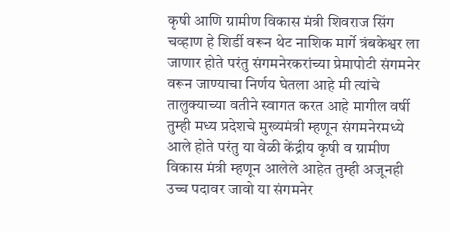कृषी आणि ग्रामीण विकास मंत्री शिवराज सिंग चव्हाण हे शिर्डी वरून थेट नाशिक मार्गे त्रंबकेश्वर ला जाणार होते परंतु संगमनेरकरांच्या प्रेमापोटी संगमनेर वरून जाण्याचा निर्णय घेतला आहे मी त्यांचे तालुक्याच्या वतीने स्वागत करत आहे मागील वर्षी तुम्ही मध्य प्रदेशचे मुख्यमंत्री म्हणून संगमनेरमध्ये आले होते परंतु या वेळी केंद्रीय कृषी व ग्रामीण विकास मंत्री म्हणून आलेले आहेत तुम्ही अजूनही उच्च पदावर जावो या संगमनेर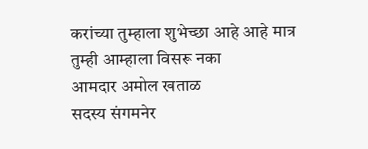करांच्या तुम्हाला शुभेच्छा आहे आहे मात्र तुम्ही आम्हाला विसरू नका
आमदार अमोल खताळ
सदस्य संगमनेर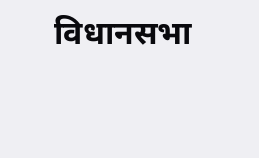विधानसभा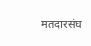मतदारसंघ